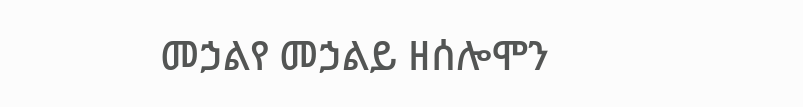መኃልየ መኃልይ ዘሰሎሞን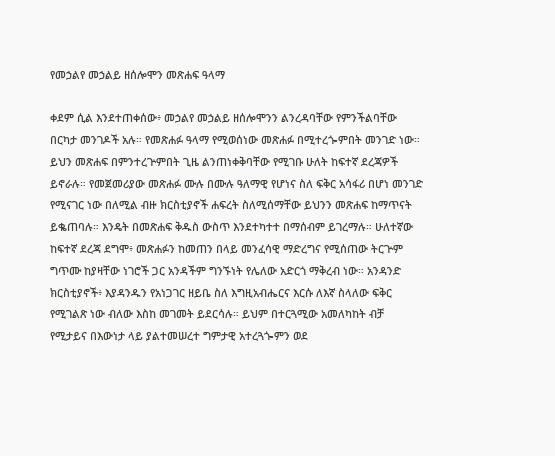የመኃልየ መኃልይ ዘሰሎሞን መጽሐፍ ዓላማ

ቀደም ሲል እንደተጠቀሰው፥ መኃልየ መኃልይ ዘሰሎሞንን ልንረዳባቸው የምንችልባቸው በርካታ መንገዶች አሉ። የመጽሐፉ ዓላማ የሚወሰነው መጽሐፉ በሚተረጐምበት መንገድ ነው። ይህን መጽሐፍ በምንተረጕምበት ጊዜ ልንጠነቀቅባቸው የሚገቡ ሁለት ከፍተኛ ደረጃዎች ይኖራሉ። የመጀመሪያው መጽሐፉ ሙሉ በሙሉ ዓለማዊ የሆነና ስለ ፍቅር አሳፋሪ በሆነ መንገድ የሚናገር ነው በለሚል ብዙ ክርስቲያኖች ሐፍረት ስለሚሰማቸው ይህንን መጽሐፍ ከማጥናት ይቈጠባሉ። እንዴት በመጽሐፍ ቅዱስ ውስጥ እንደተካተተ በማሰብም ይገረማሉ። ሁለተኛው ከፍተኛ ደረጃ ደግሞ፥ መጽሐፉን ከመጠን በላይ መንፈሳዊ ማድረግና የሚሰጠው ትርጕም ግጥሙ ከያዛቸው ነገሮች ጋር አንዳችም ግንኙነት የሌለው አድርጎ ማቅረብ ነው። አንዳንድ ክርስቲያኖች፥ እያዳንዱን የአነጋገር ዘይቤ ስለ እግዚአብሔርና እርሱ ለእኛ ስላለው ፍቅር የሚገልጽ ነው ብለው እስከ መገመት ይደርሳሉ። ይህም በተርጓሚው አመለካከት ብቻ የሚታይና በእውነታ ላይ ያልተመሠረተ ግምታዊ አተረጓጐምን ወደ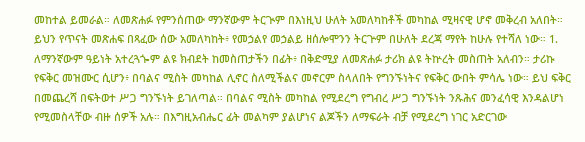መከተል ይመራል። ለመጽሐፉ የምንሰጠው ማንኛውም ትርጒም በእነዚህ ሁለት አመለካከቶች መካከል ሚዛናዊ ሆኖ መቅረብ አለበት። ይህን የጥናት መጽሐፍ በጻፈው ሰው አመለካከት፥ የመኃልየ መኃልይ ዘሰሎሞንን ትርጕም በሁለት ደረጃ ማየት ከሁሉ የተሻለ ነው። 1. ለማንኛውም ዓይነት አተረጓጐም ልዩ ክብደት ከመስጠታችን በፊት፥ በቅድሚያ ለመጽሐፉ ታሪክ ልዩ ትኵረት መስጠት አለብን። ታሪኩ የፍቅር መዝሙር ሲሆን፥ በባልና ሚስት መካከል ሊኖር ስለሚችልና መኖርም ስላለበት የግንኙነትና የፍቅር ውበት ምሳሌ ነው። ይህ ፍቅር በመጨረሻ በፍትወተ ሥጋ ግንኙነት ይገለጣል። በባልና ሚስት መካከል የሚደረግ የግብረ ሥጋ ግንኙነት ንጹሕና መንፈሳዊ እንዳልሆነ የሚመስላቸው ብዙ ሰዎች አሉ። በእግዚአብሔር ፊት መልካም ያልሆነና ልጆችን ለማፍራት ብቻ የሚደረግ ነገር አድርገው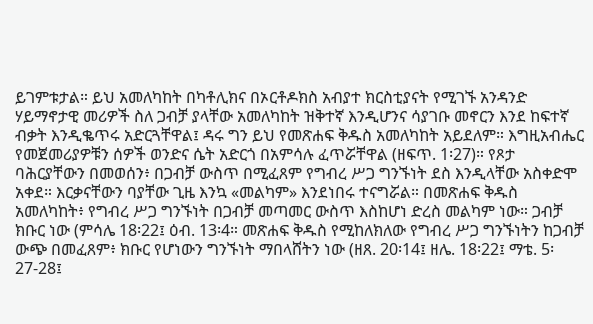ይገምቱታል። ይህ አመለካከት በካቶሊክና በኦርቶዶክስ አብያተ ክርስቲያናት የሚገኙ አንዳንድ ሃይማኖታዊ መሪዎች ስለ ጋብቻ ያላቸው አመለካከት ዝቅተኛ እንዲሆንና ሳያገቡ መኖርን እንደ ከፍተኛ ብቃት እንዲቈጥሩ አድርጓቸዋል፤ ዳሩ ግን ይህ የመጽሐፍ ቅዱስ አመለካከት አይደለም። እግዚአብሔር የመጀመሪያዎቹን ሰዎች ወንድና ሴት አድርጎ በአምሳሉ ፈጥሯቸዋል (ዘፍጥ. 1፡27)። የጾታ ባሕርያቸውን በመወሰን፥ በጋብቻ ውስጥ በሚፈጸም የግብረ ሥጋ ግንኙነት ደስ እንዲላቸው አስቀድሞ አቀደ። እርቃናቸውን ባያቸው ጊዜ እንኳ «መልካም» እንደነበሩ ተናግሯል። በመጽሐፍ ቅዱስ አመለካከት፥ የግብረ ሥጋ ግንኙነት በጋብቻ መጣመር ውስጥ እስከሆነ ድረስ መልካም ነው። ጋብቻ ክቡር ነው (ምሳሌ 18፡22፤ ዕብ. 13፡4። መጽሐፍ ቅዱስ የሚከለክለው የግብረ ሥጋ ግንኙነትን ከጋብቻ ውጭ በመፈጸም፥ ክቡር የሆነውን ግንኙነት ማበላሸትን ነው (ዘጸ. 20፡14፤ ዘሌ. 18፡22፤ ማቴ. 5፡27-28፤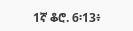1ኛ ቆሮ. 6፡13፥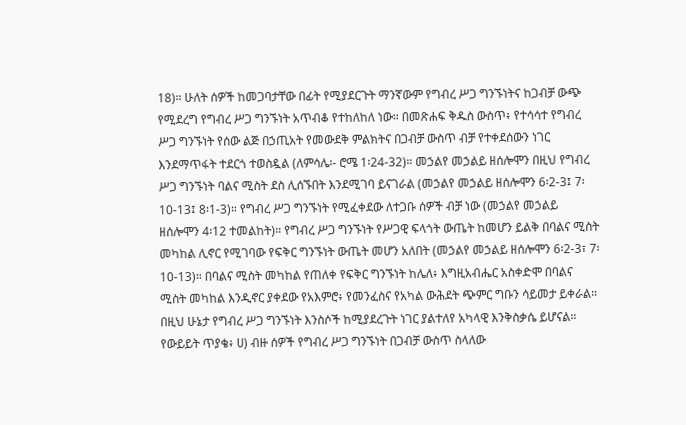18)። ሁለት ሰዎች ከመጋባታቸው በፊት የሚያደርጉት ማንኛውም የግብረ ሥጋ ግንኙነትና ከጋብቻ ውጭ የሚደረግ የግብረ ሥጋ ግንኙነት አጥብቆ የተከለከለ ነው። በመጽሐፍ ቅዱስ ውስጥ፥ የተሳሳተ የግብረ ሥጋ ግንኙነት የሰው ልጅ በኃጢአት የመውደቅ ምልክትና በጋብቻ ውስጥ ብቻ የተቀደሰውን ነገር እንደማጥፋት ተደርጎ ተወስዷል (ለምሳሌ፡- ሮሜ 1፡24-32)። መኃልየ መኃልይ ዘሰሎሞን በዚህ የግብረ ሥጋ ግንኙነት ባልና ሚስት ደስ ሊሰኙበት እንደሚገባ ይናገራል (መኃልየ መኃልይ ዘሰሎሞን 6፡2-3፤ 7፡10-13፤ 8፡1-3)። የግብረ ሥጋ ግንኙነት የሚፈቀደው ለተጋቡ ሰዎች ብቻ ነው (መኃልየ መኃልይ ዘሰሎሞን 4፡12 ተመልከት)። የግብረ ሥጋ ግንኙነት የሥጋዊ ፍላጎት ውጤት ከመሆን ይልቅ በባልና ሚስት መካከል ሊኖር የሚገባው የፍቅር ግንኙነት ውጤት መሆን አለበት (መኃልየ መኃልይ ዘሰሎሞን 6፡2-3፣ 7፡10-13)። በባልና ሚስት መካከል የጠለቀ የፍቅር ግንኙነት ከሌለ፥ እግዚአብሔር አስቀድሞ በባልና ሚስት መካከል እንዲኖር ያቀደው የአእምሮ፥ የመንፈስና የአካል ውሕደት ጭምር ግቡን ሳይመታ ይቀራል። በዚህ ሁኔታ የግብረ ሥጋ ግንኙነት እንስሶች ከሚያደረጉት ነገር ያልተለየ አካላዊ እንቅስቃሴ ይሆናል። የውይይት ጥያቄ፥ ሀ) ብዙ ሰዎች የግብረ ሥጋ ግንኙነት በጋብቻ ውስጥ ስላለው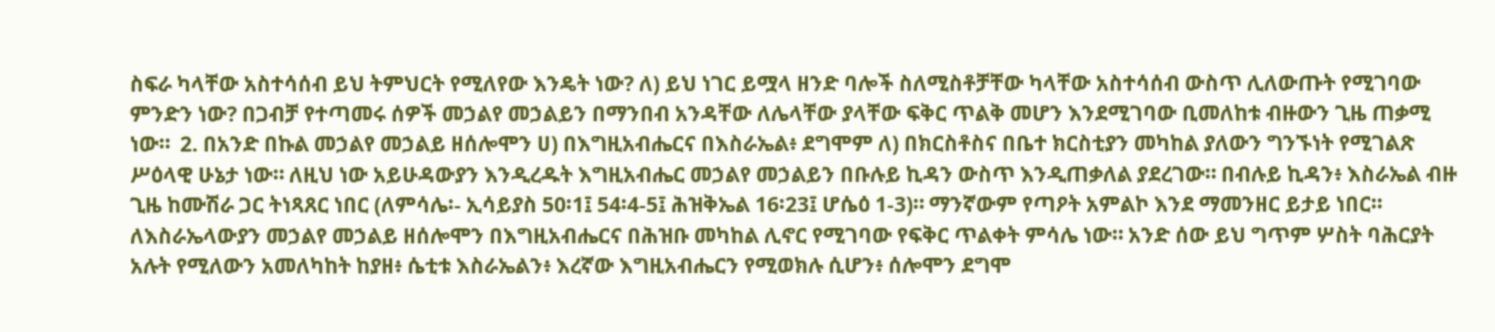ስፍራ ካላቸው አስተሳሰብ ይህ ትምህርት የሚለየው እንዴት ነው? ለ) ይህ ነገር ይሟላ ዘንድ ባሎች ስለሚስቶቻቸው ካላቸው አስተሳሰብ ውስጥ ሊለውጡት የሚገባው ምንድን ነው? በጋብቻ የተጣመሩ ሰዎች መኃልየ መኃልይን በማንበብ አንዳቸው ለሌላቸው ያላቸው ፍቅር ጥልቅ መሆን እንደሚገባው ቢመለከቱ ብዙውን ጊዜ ጠቃሚ ነው።  2. በአንድ በኩል መኃልየ መኃልይ ዘሰሎሞን ሀ) በእግዚአብሔርና በእስራኤል፥ ደግሞም ለ) በክርስቶስና በቤተ ክርስቲያን መካከል ያለውን ግንኙነት የሚገልጽ ሥዕላዊ ሁኔታ ነው። ለዚህ ነው አይሁዳውያን እንዲረዱት እግዚአብሔር መኃልየ መኃልይን በቡሉይ ኪዳን ውስጥ እንዲጠቃለል ያደረገው። በብሉይ ኪዳን፥ እስራኤል ብዙ ጊዜ ከሙሽራ ጋር ትነጻጸር ነበር (ለምሳሌ፡- ኢሳይያስ 50፡1፤ 54፡4-5፤ ሕዝቅኤል 16፡23፤ ሆሴዕ 1-3)። ማንኛውም የጣዖት አምልኮ እንደ ማመንዘር ይታይ ነበር። ለእስራኤላውያን መኃልየ መኃልይ ዘሰሎሞን በእግዚአብሔርና በሕዝቡ መካከል ሊኖር የሚገባው የፍቅር ጥልቀት ምሳሌ ነው። አንድ ሰው ይህ ግጥም ሦስት ባሕርያት አሉት የሚለውን አመለካከት ከያዘ፥ ሴቲቱ እስራኤልን፥ እረኛው እግዚአብሔርን የሚወክሉ ሲሆን፥ ሰሎሞን ደግሞ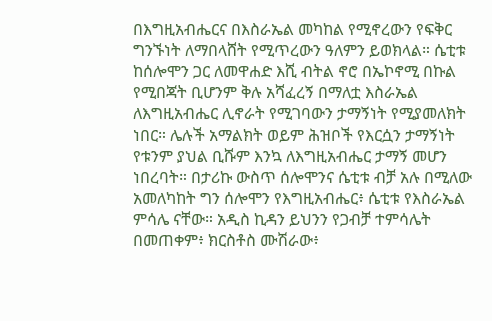በእግዚአብሔርና በእስራኤል መካከል የሚኖረውን የፍቅር ግንኙነት ለማበላሸት የሚጥረውን ዓለምን ይወክላል። ሴቲቱ ከሰሎሞን ጋር ለመዋሐድ እሺ ብትል ኖሮ በኤኮኖሚ በኩል የሚበጃት ቢሆንም ቅሉ አሻፈረኝ በማለቷ እስራኤል ለእግዚአብሔር ሊኖራት የሚገባውን ታማኝነት የሚያመለክት ነበር። ሌሉች አማልክት ወይም ሕዝቦች የእርሷን ታማኝነት የቱንም ያህል ቢሹም እንኳ ለእግዚአብሔር ታማኝ መሆን ነበረባት። በታሪኩ ውስጥ ሰሎሞንና ሴቲቱ ብቻ አሉ በሚለው አመለካከት ግን ሰሎሞን የእግዚአብሔር፥ ሴቲቱ የእስራኤል ምሳሌ ናቸው። አዲስ ኪዳን ይህንን የጋብቻ ተምሳሌት በመጠቀም፥ ክርስቶስ ሙሽራው፥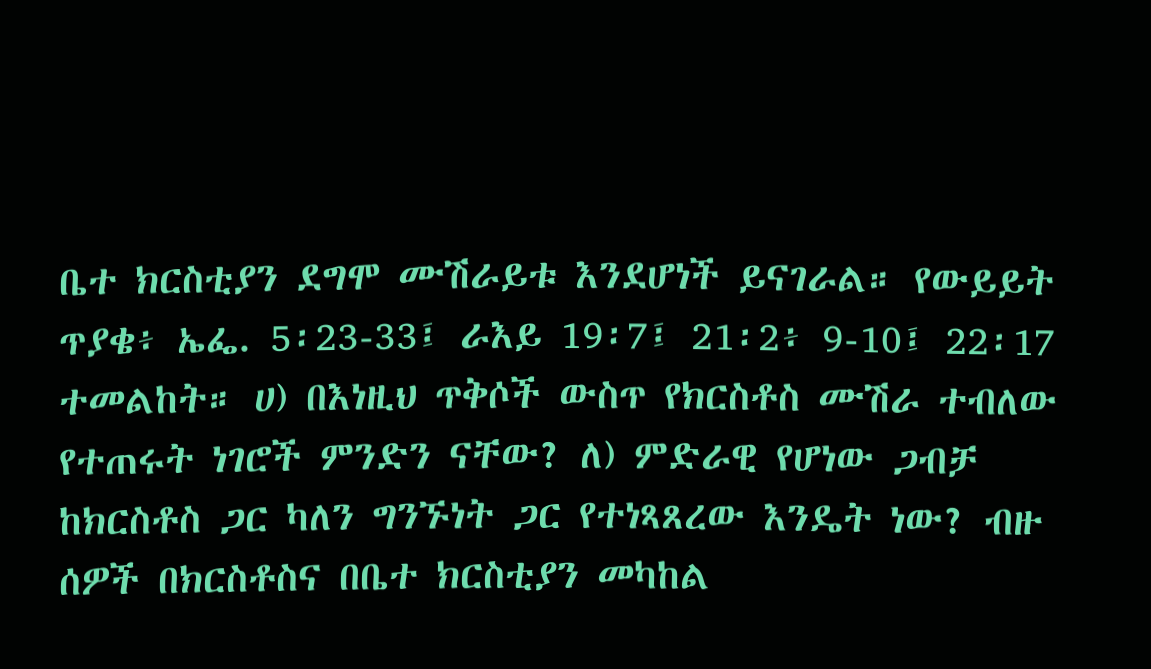ቤተ ክርስቲያን ደግሞ ሙሽራይቱ እንደሆነች ይናገራል። የውይይት ጥያቄ፥ ኤፌ. 5፡23-33፤ ራእይ 19፡7፤ 21፡2፥ 9-10፤ 22፡17 ተመልከት። ሀ) በእነዚህ ጥቅሶች ውስጥ የክርስቶስ ሙሽራ ተብለው የተጠሩት ነገሮች ምንድን ናቸው? ለ) ምድራዊ የሆነው ጋብቻ ከክርስቶስ ጋር ካለን ግንኙነት ጋር የተነጻጸረው እንዴት ነው? ብዙ ሰዎች በክርስቶስና በቤተ ክርስቲያን መካከል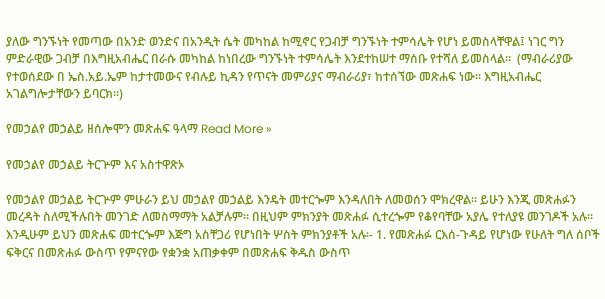ያለው ግንኙነት የመጣው በአንድ ወንድና በአንዲት ሴት መካከል ከሚኖር የጋብቻ ግንኙነት ተምሳሌት የሆነ ይመስላቸዋል፤ ነገር ግን ምድራዊው ጋብቻ በእግዚአብሔር በራሱ መካከል ከነበረው ግንኙነት ተምሳሌት እንደተከሠተ ማሰቡ የተሻለ ይመስላል።  (ማብራሪያው የተወሰደው በ ኤስ.አይ.ኤም ከታተመውና የብሉይ ኪዳን የጥናት መምሪያና ማብራሪያ፣ ከተሰኘው መጽሐፍ ነው፡፡ እግዚአብሔር አገልግሎታቸውን ይባርክ፡፡)

የመኃልየ መኃልይ ዘሰሎሞን መጽሐፍ ዓላማ Read More »

የመኃልየ መኃልይ ትርጕም እና አስተዋጽኦ

የመኃልየ መኃልይ ትርጕም ምሁራን ይህ መኃልየ መኃልይ እንዴት መተርጐም እንዳለበት ለመወሰን ሞክረዋል። ይሁን እንጂ መጽሐፉን መረዳት ስለሚችሉበት መንገድ ለመስማማት አልቻሉም። በዚህም ምክንያት መጽሐፉ ሲተረጐም የቆየባቸው አያሌ የተለያዩ መንገዶች አሉ። እንዲሁም ይህን መጽሐፍ መተርጐም እጅግ አስቸጋሪ የሆነበት ሦስት ምክንያቶች አሉ፡- 1. የመጽሐፉ ርእሰ-ጉዳይ የሆነው የሁለት ግለ ሰቦች ፍቅርና በመጽሐፉ ውስጥ የምናየው የቋንቋ አጠቃቀም በመጽሐፍ ቅዱስ ውስጥ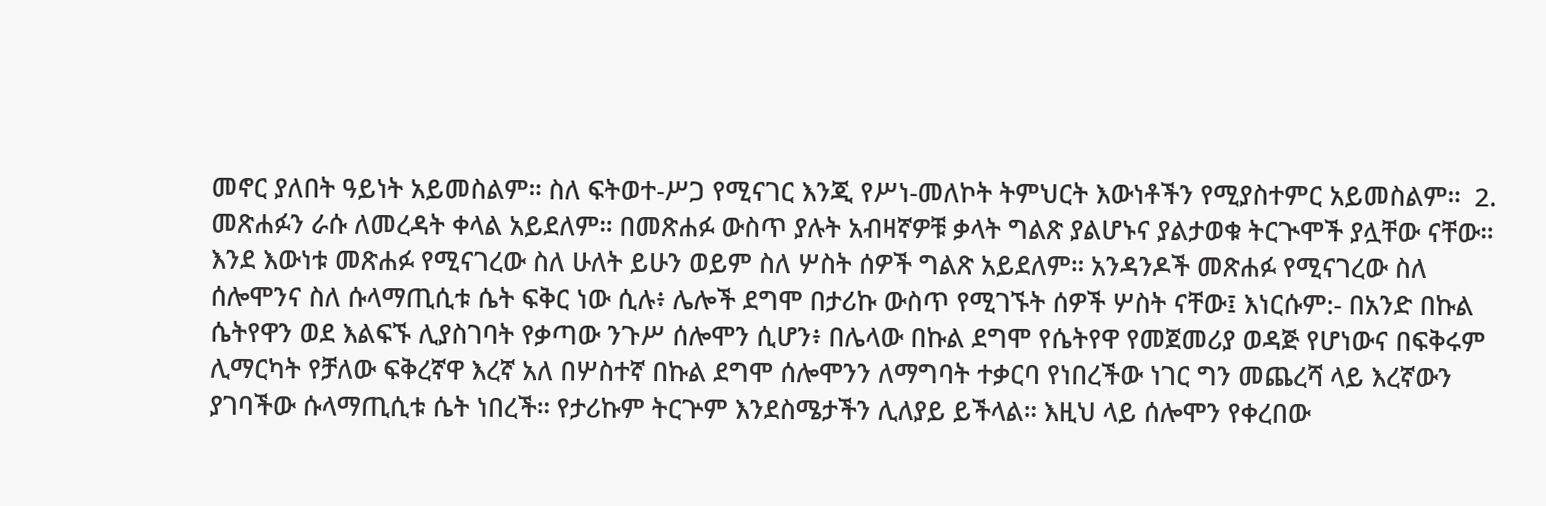መኖር ያለበት ዓይነት አይመስልም። ስለ ፍትወተ-ሥጋ የሚናገር እንጂ የሥነ-መለኮት ትምህርት እውነቶችን የሚያስተምር አይመስልም።  2. መጽሐፉን ራሱ ለመረዳት ቀላል አይደለም። በመጽሐፉ ውስጥ ያሉት አብዛኛዎቹ ቃላት ግልጽ ያልሆኑና ያልታወቁ ትርጒሞች ያሏቸው ናቸው። እንደ እውነቱ መጽሐፉ የሚናገረው ስለ ሁለት ይሁን ወይም ስለ ሦስት ሰዎች ግልጽ አይደለም። አንዳንዶች መጽሐፉ የሚናገረው ስለ ሰሎሞንና ስለ ሱላማጢሲቱ ሴት ፍቅር ነው ሲሉ፥ ሌሎች ደግሞ በታሪኩ ውስጥ የሚገኙት ሰዎች ሦስት ናቸው፤ እነርሱም:- በአንድ በኩል ሴትየዋን ወደ እልፍኙ ሊያስገባት የቃጣው ንጉሥ ሰሎሞን ሲሆን፥ በሌላው በኩል ደግሞ የሴትየዋ የመጀመሪያ ወዳጅ የሆነውና በፍቅሩም ሊማርካት የቻለው ፍቅረኛዋ እረኛ አለ በሦስተኛ በኩል ደግሞ ሰሎሞንን ለማግባት ተቃርባ የነበረችው ነገር ግን መጨረሻ ላይ እረኛውን ያገባችው ሱላማጢሲቱ ሴት ነበረች። የታሪኩም ትርጕም እንደስሜታችን ሊለያይ ይችላል። እዚህ ላይ ሰሎሞን የቀረበው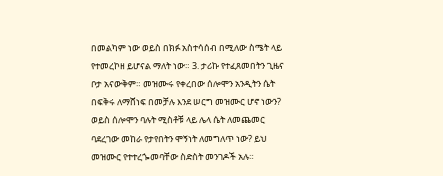በመልካም ነው ወይስ በክፉ አስተሳሰብ በሚለው ስሜት ላይ የተመረኮዘ ይሆናል ማለት ነው። 3. ታሪኩ የተፈጸመበትን ጊዜና ቦታ አናውቅም። መዝሙሩ የቀረበው ሰሎሞን አንዲትን ሴት በፍቅሩ ለማሸነፍ በመቻሉ እንደ ሠርግ መዝሙር ሆኖ ነውን? ወይስ ሰሎሞን ባሉት ሚስቶቹ ላይ ሌላ ሴት ለመጨመር ባደረገው መከራ የታየበትን ሞኝነት ለመግለጥ ነው? ይህ መዝሙር የተተረጐመባቸው ስድስት መንገዶች አሉ።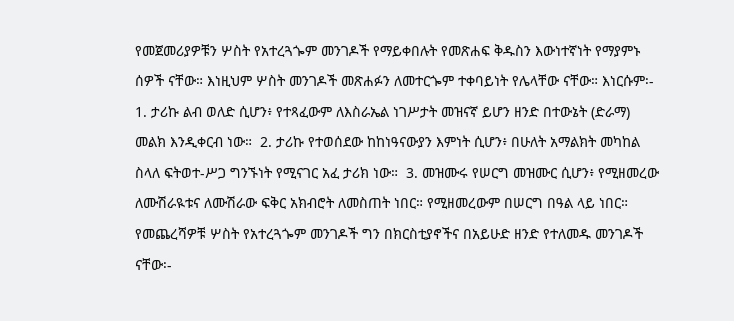የመጀመሪያዎቹን ሦስት የአተረጓጐም መንገዶች የማይቀበሉት የመጽሐፍ ቅዱስን እውነተኛነት የማያምኑ ሰዎች ናቸው። እነዚህም ሦስት መንገዶች መጽሐፉን ለመተርጐም ተቀባይነት የሌላቸው ናቸው። እነርሱም፡- 1. ታሪኩ ልብ ወለድ ሲሆን፥ የተጻፈውም ለእስራኤል ነገሥታት መዝናኛ ይሆን ዘንድ በተውኔት (ድራማ) መልክ እንዲቀርብ ነው።  2. ታሪኩ የተወሰደው ከከነዓናውያን እምነት ሲሆን፥ በሁለት አማልክት መካከል ስላለ ፍትወተ-ሥጋ ግንኙነት የሚናገር አፈ ታሪክ ነው።  3. መዝሙሩ የሠርግ መዝሙር ሲሆን፥ የሚዘመረው ለሙሽራዪቱና ለሙሽራው ፍቅር አክብሮት ለመስጠት ነበር። የሚዘመረውም በሠርግ በዓል ላይ ነበር።  የመጨረሻዎቹ ሦስት የአተረጓጐም መንገዶች ግን በክርስቲያኖችና በአይሁድ ዘንድ የተለመዱ መንገዶች ናቸው፡-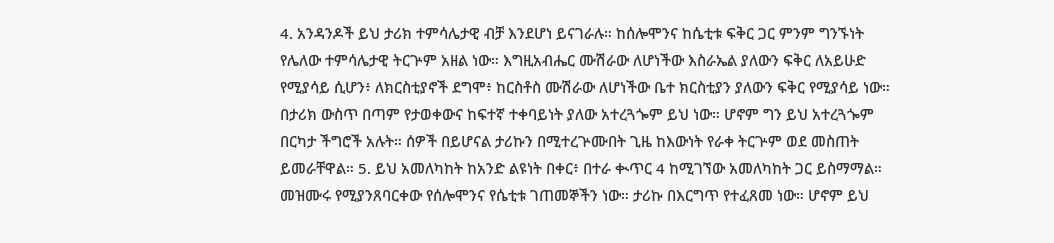4. አንዳንዶች ይህ ታሪክ ተምሳሌታዊ ብቻ እንደሆነ ይናገራሉ። ከሰሎሞንና ከሴቲቱ ፍቅር ጋር ምንም ግንኙነት የሌለው ተምሳሌታዊ ትርጕም አዘል ነው። እግዚአብሔር ሙሽራው ለሆነችው እስራኤል ያለውን ፍቅር ለአይሁድ የሚያሳይ ሲሆን፥ ለክርስቲያኖች ደግሞ፥ ከርስቶስ ሙሽራው ለሆነችው ቤተ ክርስቲያን ያለውን ፍቅር የሚያሳይ ነው። በታሪክ ውስጥ በጣም የታወቀውና ከፍተኛ ተቀባይነት ያለው አተረጓጐም ይህ ነው። ሆኖም ግን ይህ አተረጓጐም በርካታ ችግሮች አሉት። ሰዎች በይሆናል ታሪኩን በሚተረጕሙበት ጊዜ ከእውነት የራቀ ትርጕም ወደ መስጠት ይመራቸዋል። 5. ይህ አመለካከት ከአንድ ልዩነት በቀር፥ በተራ ቊጥር 4 ከሚገኘው አመለካከት ጋር ይስማማል። መዝሙሩ የሚያንጸባርቀው የሰሎሞንና የሴቲቱ ገጠመኞችን ነው። ታሪኩ በእርግጥ የተፈጸመ ነው። ሆኖም ይህ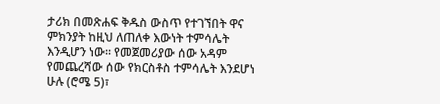ታሪክ በመጽሐፍ ቅዱስ ውስጥ የተገኘበት ዋና ምክንያት ከዚህ ለጠለቀ እውነት ተምሳሌት እንዲሆን ነው። የመጀመሪያው ሰው አዳም የመጨረሻው ሰው የክርስቶስ ተምሳሌት እንደሆነ ሁሉ (ሮሜ 5)፣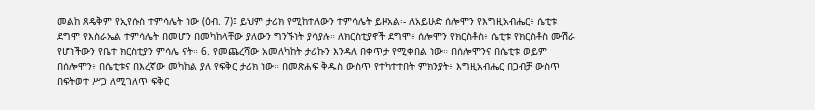መልከ ጸዴቅም የኢየሱስ ተምሳሌት ነው (ዕብ. 7)፤ ይህም ታሪክ የሚከተለውን ተምሳሌት ይዞአል፡- ለአይሁድ ሰሎሞን የእግዚአብሔር፥ ሴቲቱ ደግሞ የእስራኤል ተምሳሌት በመሆን በመካከላቸው ያለውን ግንኙነት ያሳያሉ። ለክርስቲያኖች ደግሞ፥ ሰሎሞን የክርስቶስ፥ ሴቲቱ የክርስቶስ ሙሽራ የሆነችውን የቤተ ክርስቲያን ምሳሌ ናት። 6. የመጨረሻው አመለካከት ታሪኩን እንዳለ በቀጥታ የሚቀበል ነው። በሰሎሞንና በሴቲቱ ወይም በሰሎሞን፥ በሴቲቱና በእረኛው መካከል ያለ የፍቅር ታሪክ ነው። በመጽሐፍ ቅዱስ ውስጥ የተካተተበት ምክንያት፥ እግዚአብሔር በጋብቻ ውስጥ በፍትወተ ሥጋ ለሚገለጥ ፍቅር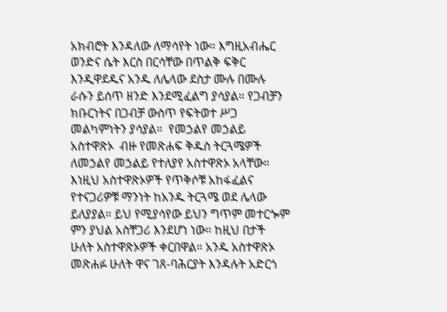አክብሮት እንዳለው ለማሳየት ነው። እግዚአብሔር ወንድና ሴት እርስ በርሳቸው በጥልቅ ፍቅር እንዲዋደዱና አንዱ ለሌላው ደስታ ሙሉ በሙሉ ራሱን ይሰጥ ዘንድ እንደሚፈልግ ያሳያል። የጋብቻን ክቡርነትና በጋብቻ ውስጥ የፍትወተ ሥጋ መልካምነትን ያሳያል።  የመኃልየ መኃልይ አስተዋጽኦ  ብዙ የመጽሐፍ ቅዱስ ትርጓሜዎች ለመኃልየ መኃልይ የተለያየ አስተዋጽኦ አላቸው። እነዚህ አስተዋጽኦዎች የጥቅሶቹ አከፋፈልና የተናጋሪዎቹ ማንነት ከአንዱ ትርጓሜ ወደ ሌላው ይለያያል። ይህ የሚያሳየው ይህን ግጥም መተርጐም ምን ያህል አስቸጋሪ እንደሆነ ነው። ከዚህ በታች ሁለት አስተዋጽኦዎች ቀርበዋል። አንዱ አስተዋጽኦ መጽሐፉ ሁለት ዋና ገጸ-ባሕርያት እንዳሉት አድርጎ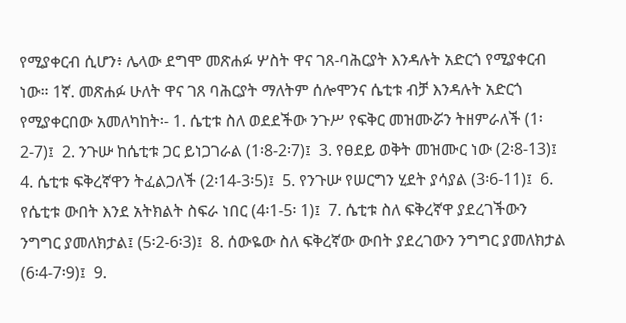የሚያቀርብ ሲሆን፥ ሌላው ደግሞ መጽሐፉ ሦስት ዋና ገጸ-ባሕርያት እንዳሉት አድርጎ የሚያቀርብ ነው። 1ኛ. መጽሐፉ ሁለት ዋና ገጸ ባሕርያት ማለትም ሰሎሞንና ሴቲቱ ብቻ እንዳሉት አድርጎ የሚያቀርበው አመለካከት፡- 1. ሴቲቱ ስለ ወደደችው ንጉሥ የፍቅር መዝሙሯን ትዘምራለች (1፡2-7)፤  2. ንጉሡ ከሴቲቱ ጋር ይነጋገራል (1፡8-2፡7)፤  3. የፀደይ ወቅት መዝሙር ነው (2፡8-13)፤  4. ሴቲቱ ፍቅረኛዋን ትፈልጋለች (2፡14-3፡5)፤  5. የንጉሡ የሠርግን ሂደት ያሳያል (3፡6-11)፤  6. የሴቲቱ ውበት እንደ አትክልት ስፍራ ነበር (4፡1-5፡ 1)፤  7. ሴቲቱ ስለ ፍቅረኛዋ ያደረገችውን ንግግር ያመለክታል፤ (5፡2-6፡3)፤  8. ሰውዬው ስለ ፍቅረኛው ውበት ያደረገውን ንግግር ያመለክታል (6፡4-7፡9)፤  9.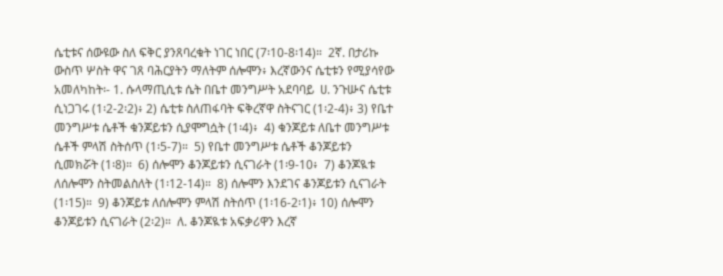ሴቲቱና ሰውዩው ስለ ፍቅር ያንጸባረቁት ነገር ነበር (7፡10-8፡14)።  2ኛ. በታሪኩ ውስጥ ሦስት ዋና ገጸ ባሕርያትን ማለትም ሰሎሞን፥ እረኛውንና ሴቲቱን የሚያሳየው አመለካከት፡- 1. ሱላማጢሲቱ ሴት በቤተ መንግሥት አደባባይ  ሀ. ንጉሡና ሴቲቱ ሲነጋገሩ (1፡2-2፡2)፥ 2) ሴቲቱ ስለጠፋባት ፍቅረኛዋ ስትናገር (1፡2-4)፥ 3) የቤተ መንግሥቱ ሴቶች ቁንጆይቱን ሲያሞግሷት (1፡4)፥  4) ቁንጆይቱ ለቤተ መንግሥቱ ሴቶች ምላሽ ስትሰጥ (1፡5-7)።  5) የቤተ መንግሥቱ ሴቶች ቆንጆይቱን ሲመክሯት (1፡8)።  6) ሰሎሞን ቆንጆይቱን ሲናገራት (1፡9-10፥  7) ቆንጆዪቱ ለሰሎሞን ስትመልስለት (1፡12-14)።  8) ሰሎሞን እንደገና ቆንጆይቱን ሲናገራት (1፡15)።  9) ቆንጆይቱ ለሰሎሞን ምላሽ ስትሰጥ (1፡16-2፡1)፥ 10) ሰሎሞን ቆንጆይቱን ሲናገራት (2፡2)።  ለ. ቆንጆዪቱ አፍቃሪዋን እረኛ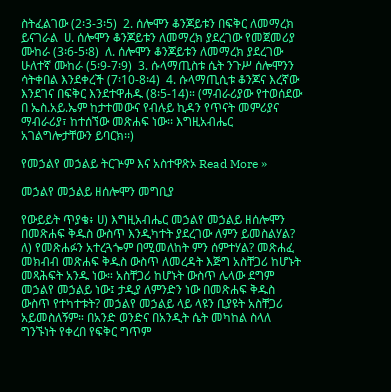ስትፈልገው (2፡3-3፡5)  2. ሰሎሞን ቆንጆይቱን በፍቅር ለመማረክ ይናገራል  ሀ. ሰሎሞን ቆንጆይቱን ለመማረክ ያደረገው የመጀመሪያ ሙከራ (3፡6-5፡8)  ለ. ሰሎሞን ቆንጆይቱን ለመማረክ ያደረገው ሁለተኛ ሙከራ (5፡9-7፡9)  3. ሱላማጢስቱ ሴት ንጉሥ ሰሎሞንን ሳትቀበል እንደቀረች (7፡10-8፡4)  4. ሱላማጢሲቱ ቆንጆና እረኛው እንደገና በፍቅር እንደተዋሐዱ (8፡5-14)። (ማብራሪያው የተወሰደው በ ኤስ.አይ.ኤም ከታተመውና የብሉይ ኪዳን የጥናት መምሪያና ማብራሪያ፣ ከተሰኘው መጽሐፍ ነው፡፡ እግዚአብሔር አገልግሎታቸውን ይባርክ፡፡)

የመኃልየ መኃልይ ትርጕም እና አስተዋጽኦ Read More »

መኃልየ መኃልይ ዘሰሎሞን መግቢያ

የውይይት ጥያቄ፥ ሀ) እግዚአብሔር መኃልየ መኃልይ ዘሰሎሞን በመጽሐፍ ቅዱስ ውስጥ እንዲካተት ያደረገው ለምን ይመስልሃል? ለ) የመጽሐፉን አተረጓጐም በሚመለከት ምን ሰምተሃል? መጽሐፈ መክብብ መጽሐፍ ቅዱስ ውስጥ ለመረዳት እጅግ አስቸጋሪ ከሆኑት መጻሕፍት አንዱ ነው። አስቸጋሪ ከሆኑት ውስጥ ሌላው ደግም መኃልየ መኃልይ ነው፤ ታዲያ ለምንድን ነው በመጽሐፍ ቅዱስ ውስጥ የተካተቱት? መኃልየ መኃልይ ላይ ላዩን ቢያዩት አስቸጋሪ አይመስለኝም። በአንድ ወንድና በአንዲት ሴት መካከል ስላለ ግንኙነት የቀረበ የፍቅር ግጥም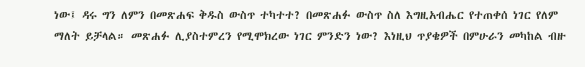ነው፤ ዳሩ ግን ለምን በመጽሐፍ ቅዱስ ውስጥ ተካተተ? በመጽሐፉ ውስጥ ስለ እግዚአብሔር የተጠቀሰ ነገር የለም ማለት ይቻላል። መጽሐፉ ሊያስተምረን የሚሞክረው ነገር ምንድን ነው? እነዚህ ጥያቄዎች በምሁራን መካከል ብዙ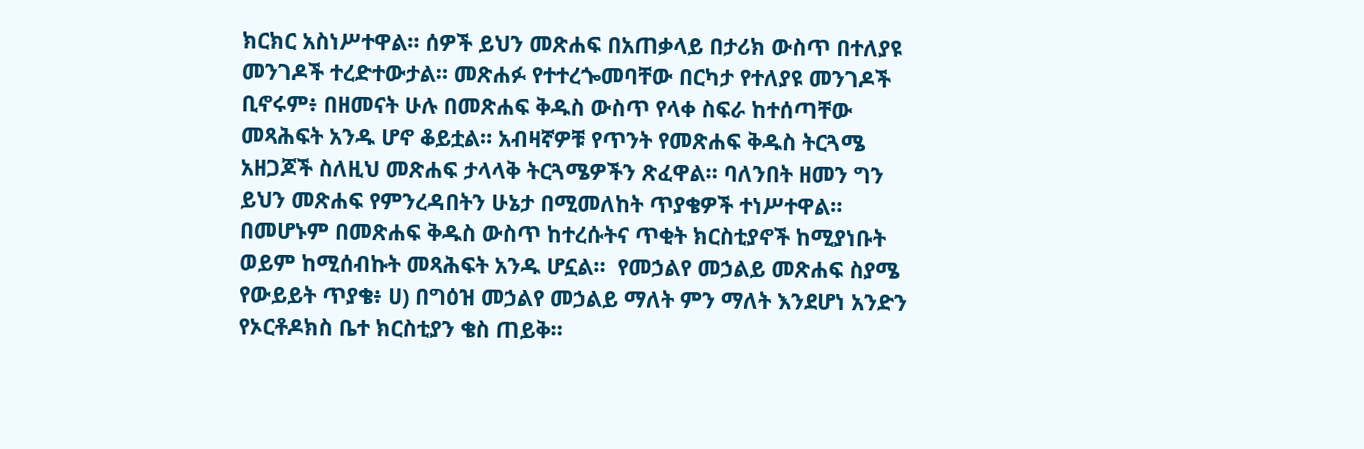ክርክር አስነሥተዋል። ሰዎች ይህን መጽሐፍ በአጠቃላይ በታሪክ ውስጥ በተለያዩ መንገዶች ተረድተውታል። መጽሐፉ የተተረጐመባቸው በርካታ የተለያዩ መንገዶች ቢኖሩም፥ በዘመናት ሁሉ በመጽሐፍ ቅዱስ ውስጥ የላቀ ስፍራ ከተሰጣቸው መጻሕፍት አንዱ ሆኖ ቆይቷል። አብዛኛዎቹ የጥንት የመጽሐፍ ቅዱስ ትርጓሜ አዘጋጆች ስለዚህ መጽሐፍ ታላላቅ ትርጓሜዎችን ጽፈዋል። ባለንበት ዘመን ግን ይህን መጽሐፍ የምንረዳበትን ሁኔታ በሚመለከት ጥያቄዎች ተነሥተዋል። በመሆኑም በመጽሐፍ ቅዱስ ውስጥ ከተረሱትና ጥቂት ክርስቲያኖች ከሚያነቡት ወይም ከሚሰብኩት መጻሕፍት አንዱ ሆኗል።  የመኃልየ መኃልይ መጽሐፍ ስያሜ  የውይይት ጥያቄ፥ ሀ) በግዕዝ መኃልየ መኃልይ ማለት ምን ማለት እንደሆነ አንድን የኦርቶዶክስ ቤተ ክርስቲያን ቄስ ጠይቅ።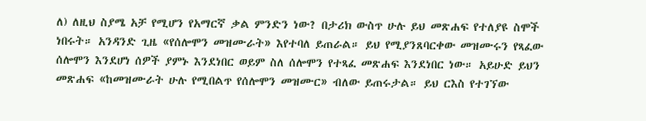ለ) ለዚህ ስያሜ አቻ የሚሆን የአማርኛ ቃል ምንድን ነው? በታሪክ ውስጥ ሁሉ ይህ መጽሐፍ የተለያዩ ስሞች ነበሩት። አንዳንድ ጊዜ «የሰሎሞን መዝሙራት» እየተባለ ይጠራል። ይህ የሚያንጸባርቀው መዝሙሩን የጻፈው ሰሎሞን እንደሆነ ሰዎች ያምኑ እንደነበር ወይም ስለ ሰሎሞን የተጻፈ መጽሐፍ እንደነበር ነው። አይሁድ ይህን መጽሐፍ «ከመዝሙራት ሁሉ የሚበልጥ የሰሎሞን መዝሙር» ብለው ይጠሩታል። ይህ ርእስ የተገኘው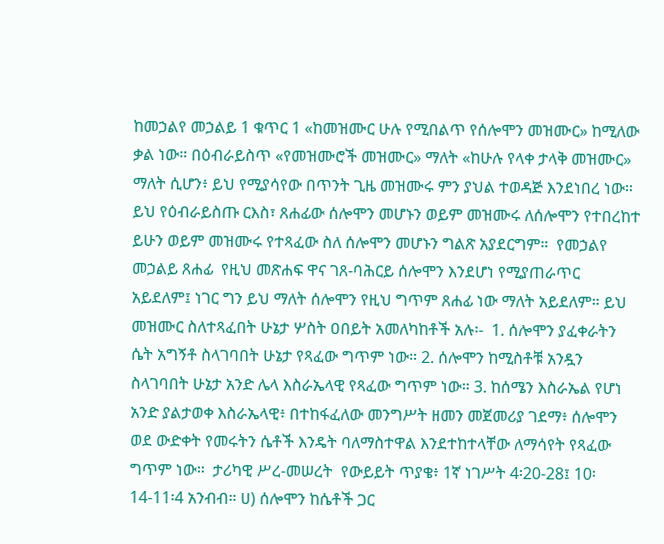ከመኃልየ መኃልይ 1 ቁጥር 1 «ከመዝሙር ሁሉ የሚበልጥ የሰሎሞን መዝሙር» ከሚለው ቃል ነው። በዕብራይስጥ «የመዝሙሮች መዝሙር» ማለት «ከሁሉ የላቀ ታላቅ መዝሙር» ማለት ሲሆን፥ ይህ የሚያሳየው በጥንት ጊዜ መዝሙሩ ምን ያህል ተወዳጅ እንደነበረ ነው። ይህ የዕብራይስጡ ርእስ፣ ጸሐፊው ሰሎሞን መሆኑን ወይም መዝሙሩ ለሰሎሞን የተበረከተ ይሁን ወይም መዝሙሩ የተጻፈው ስለ ሰሎሞን መሆኑን ግልጽ አያደርግም።  የመኃልየ መኃልይ ጸሐፊ  የዚህ መጽሐፍ ዋና ገጸ-ባሕርይ ሰሎሞን እንደሆነ የሚያጠራጥር አይደለም፤ ነገር ግን ይህ ማለት ሰሎሞን የዚህ ግጥም ጸሐፊ ነው ማለት አይደለም። ይህ መዝሙር ስለተጻፈበት ሁኔታ ሦስት ዐበይት አመለካከቶች አሉ፡-  1. ሰሎሞን ያፈቀራትን ሴት አግኝቶ ስላገባበት ሁኔታ የጻፈው ግጥም ነው። 2. ሰሎሞን ከሚስቶቹ አንዷን ስላገባበት ሁኔታ አንድ ሌላ እስራኤላዊ የጻፈው ግጥም ነው። 3. ከሰሜን እስራኤል የሆነ አንድ ያልታወቀ እስራኤላዊ፥ በተከፋፈለው መንግሥት ዘመን መጀመሪያ ገደማ፥ ሰሎሞን ወደ ውድቀት የመሩትን ሴቶች እንዴት ባለማስተዋል እንደተከተላቸው ለማሳየት የጻፈው ግጥም ነው።  ታሪካዊ ሥረ-መሠረት  የውይይት ጥያቄ፥ 1ኛ ነገሥት 4፡20-28፤ 10፡14-11፡4 አንብብ። ሀ) ሰሎሞን ከሴቶች ጋር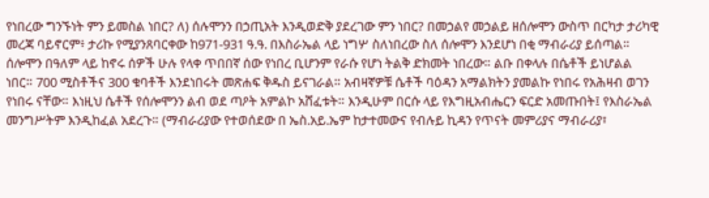የነበረው ግንኙነት ምን ይመስል ነበር? ለ) ሰሉሞንን በኃጢአት እንዲወድቅ ያደረገው ምን ነበር? በመኃልየ መኃልይ ዘሰሎሞን ውስጥ በርካታ ታሪካዊ መረጃ ባይኖርም፥ ታሪኩ የሚያንጸባርቀው ከ971-931 ዓ.ዓ. በእስራኤል ላይ ነግሦ ስለነበረው ስለ ሰሎሞን እንደሆነ በቂ ማብራሪያ ይሰጣል። ሰሎሞን በዓለም ላይ ከኖሩ ሰዎች ሁሉ የላቀ ጥበበኛ ሰው የነበረ ቢሆንም የራሱ የሆነ ትልቅ ድክመት ነበረው። ልቡ በቀላሉ በሴቶች ይነሆልል ነበር። 700 ሚስቶችና 300 ቁባቶች እንደነበሩት መጽሐፍ ቅዱስ ይናገራል። አብዛኛዎቹ ሴቶች ባዕዳን አማልክትን ያመልኩ የነበሩ የአሕዛብ ወገን የነበሩ ናቸው። እነዚህ ሴቶች የሰሎሞንን ልብ ወደ ጣዖት አምልኮ አሸፈቱት። እንዲሁም በርሱ ላይ የእግዚአብሔርን ፍርድ አመጡበት፤ የእስራኤል መንግሥትም እንዲከፈል አደረጉ። (ማብራሪያው የተወሰደው በ ኤስ.አይ.ኤም ከታተመውና የብሉይ ኪዳን የጥናት መምሪያና ማብራሪያ፣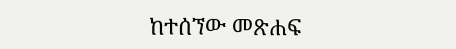ከተሰኘው መጽሐፍ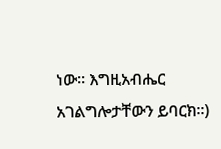ነው፡፡ እግዚአብሔር አገልግሎታቸውን ይባርክ፡፡)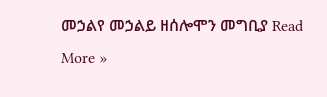መኃልየ መኃልይ ዘሰሎሞን መግቢያ Read More »